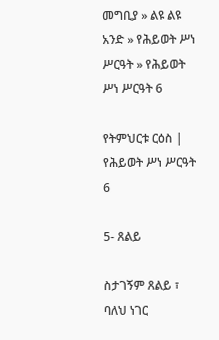መግቢያ » ልዩ ልዩ አንድ » የሕይወት ሥነ ሥርዓት » የሕይወት ሥነ ሥርዓት 6

የትምህርቱ ርዕስ | የሕይወት ሥነ ሥርዓት 6

5- ጸልይ

ስታገኝም ጸልይ ፣ ባለህ ነገር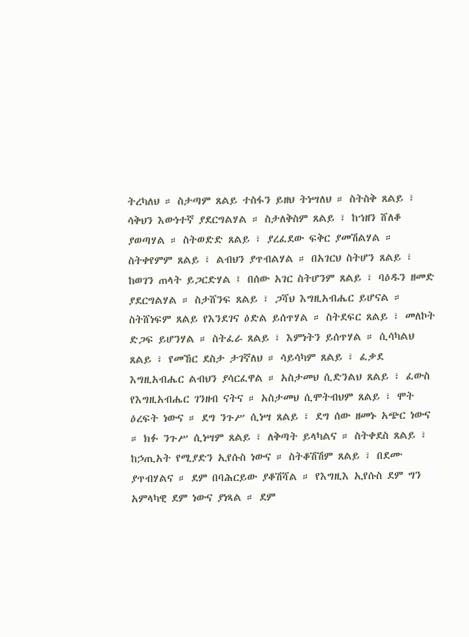ትረካለህ ። ስታጣም ጸልይ ተስፋን ይዘህ ትነሣለህ ። ስትስቅ ጸልይ ፣ ሳቅህን እውነተኛ ያደርግልሃል ። ስታለቅስም ጸልይ ፣ ከኀዘን ሸለቆ ያወጣሃል ። ስትወድድ ጸልይ ፣ ያረፈደው ፍቅር ያመሽልሃል ። ስትቀየምም ጸልይ ፣ ልብህን ያጥብልሃል ። በአገርህ ስትሆን ጸልይ ፣ ከወገን ጠላት ይጋርድሃል ፤ በሰው አገር ስትሆንም ጸልይ ፣ ባዕዱን ዘመድ ያደርግልሃል ። ስታሸንፍ ጸልይ ፣ ጋሻህ እግዚአብሔር ይሆናል ። ስትሸነፍም ጸልይ የእንደገና ዕድል ይሰጥሃል ። ስትደፍር ጸልይ ፣ መለኮት ድጋፍ ይሆንሃል ። ስትፈራ ጸልይ ፣ እምነትን ይሰጥሃል ። ሲሳካልህ ጸልይ ፣ የመኸር ደስታ ታገኛለህ ። ሳይሳካም ጸልይ ፣ ፈቃደ እግዚአብሔር ልብህን ያሳርፈዋል ። አስታመህ ሲድንልህ ጸልይ ፣ ፈውስ የእግዚአብሔር ገንዘብ ናትና ። አስታመህ ሲሞትብህም ጸልይ ፣ ሞት ዕረፍት ነውና ። ደግ ንጉሥ ሲነሣ ጸልይ ፣ ደግ ሰው ዘመኑ አጭር ነውና ። ክፉ ንጉሥ ሲነሣም ጸልይ ፣ ለቅጣት ይላካልና ። ስትቀደስ ጸልይ ፣ ከኃጢአት የሚያድን ኢየሱስ ነውና ። ስትቆሽሽም ጸልይ ፣ በደሙ ያጥብሃልና ። ደም በባሕርይው ያቆሽሻል ። የእግዚእ ኢየሱስ ደም ግን አምላካዊ ደም ነውና ያነጻል ። ደም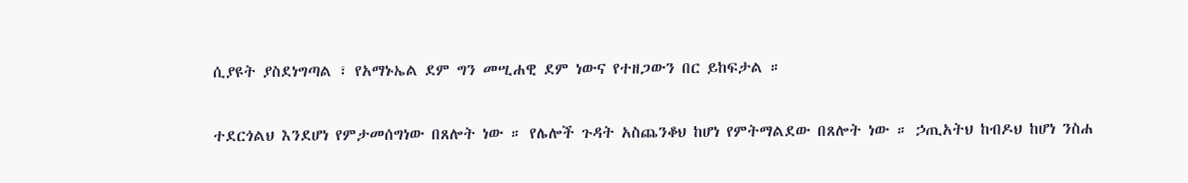ሲያዩት ያስደነግጣል ፣ የአማኑኤል ደም ግን መሢሐዊ ደም ነውና የተዘጋውን በር ይከፍታል ።

ተደርጎልህ እንደሆነ የምታመሰግነው በጸሎት ነው ። የሌሎች ጉዳት አስጨንቆህ ከሆነ የምትማልደው በጸሎት ነው ። ኃጢአትህ ከብዶህ ከሆነ ንስሐ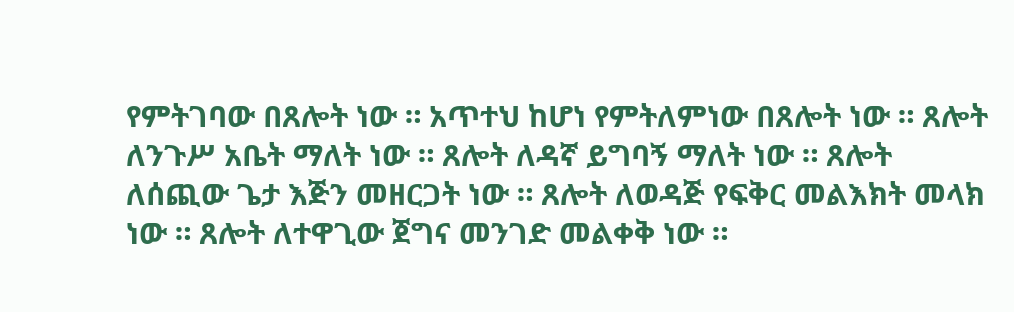የምትገባው በጸሎት ነው ። አጥተህ ከሆነ የምትለምነው በጸሎት ነው ። ጸሎት ለንጉሥ አቤት ማለት ነው ። ጸሎት ለዳኛ ይግባኝ ማለት ነው ። ጸሎት ለሰጪው ጌታ እጅን መዘርጋት ነው ። ጸሎት ለወዳጅ የፍቅር መልእክት መላክ ነው ። ጸሎት ለተዋጊው ጀግና መንገድ መልቀቅ ነው ።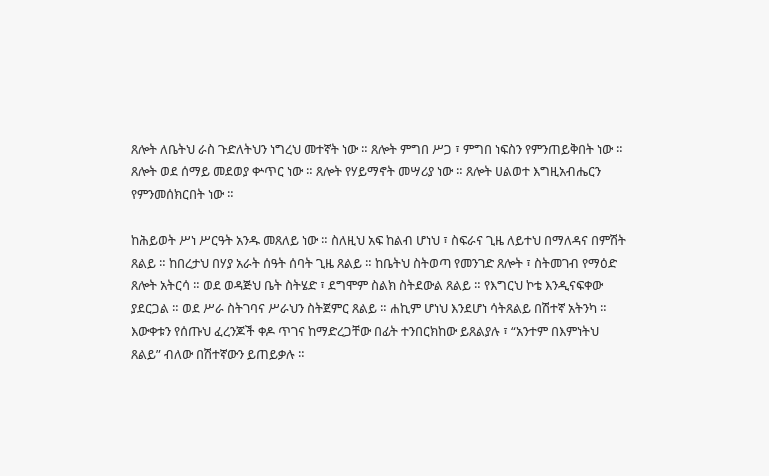ጸሎት ለቤትህ ራስ ጉድለትህን ነግረህ መተኛት ነው ። ጸሎት ምግበ ሥጋ ፣ ምግበ ነፍስን የምንጠይቅበት ነው ። ጸሎት ወደ ሰማይ መደወያ ቍጥር ነው ። ጸሎት የሃይማኖት መሣሪያ ነው ። ጸሎት ሀልወተ እግዚአብሔርን የምንመሰክርበት ነው ።

ከሕይወት ሥነ ሥርዓት አንዱ መጸለይ ነው ። ስለዚህ አፍ ከልብ ሆነህ ፣ ስፍራና ጊዜ ለይተህ በማለዳና በምሽት ጸልይ ። ከበረታህ በሃያ አራት ሰዓት ሰባት ጊዜ ጸልይ ። ከቤትህ ስትወጣ የመንገድ ጸሎት ፣ ስትመገብ የማዕድ ጸሎት አትርሳ ። ወደ ወዳጅህ ቤት ስትሄድ ፣ ደግሞም ስልክ ስትደውል ጸልይ ። የእግርህ ኮቴ እንዲናፍቀው ያደርጋል ። ወደ ሥራ ስትገባና ሥራህን ስትጀምር ጸልይ ። ሐኪም ሆነህ እንደሆነ ሳትጸልይ በሽተኛ አትንካ ። እውቀቱን የሰጡህ ፈረንጆች ቀዶ ጥገና ከማድረጋቸው በፊት ተንበርክከው ይጸልያሉ ፣ “አንተም በእምነትህ ጸልይ” ብለው በሽተኛውን ይጠይቃሉ ።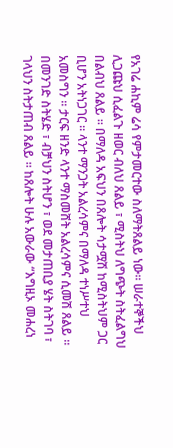የአገሬ ሐኪም ሬሳ የምታመርተው ስለማትጸልይ ነው። ሠራተኞችህ ሊጋጩህ ሲፈልጉ ዘወር ብለህ ጸልይ ፣ ሚስትህ ለግጭት ስትፈልግህ በልብህ ጸልይ ። በማለዳ አፍህን በጸሎት ሳታሟሽ ከሚስትህም ጋር ቢሆን አትነጋገር ። ላንተ ማንጋት አልረሳምና በማለዳ ተነሥተህ አመስግን ። ታርፍ ዘንድ ላንተ ማስመሸት አልረሳምና ሲመሽ ጸልይ ። በመንገድ ስትሄድ ፣ ብቻህን ስትሆን ፣ ወደ መታጠቢያ ሄት ስትገባ ፣ ገላህን ስትታጠብ ጸልይ ። ከጸሎት ሁሉ አውራው “እግዚኦ መሐረነ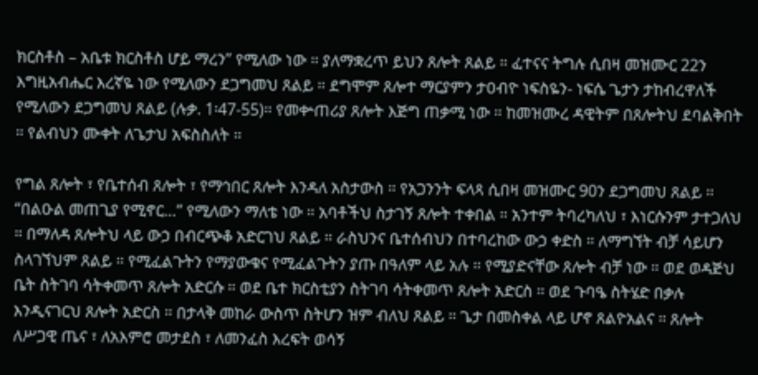ክርስቶስ – አቤቱ ክርስቶስ ሆይ ማረን” የሚለው ነው ። ያለማቋረጥ ይህን ጸሎት ጸልይ ። ፈተናና ትግሉ ሲበዛ መዝሙር 22ን እግዚአብሔር እረኛዬ ነው የሚለውን ደጋግመህ ጸልይ ። ደግሞም ጸሎተ ማርያምን ታዐብዮ ነፍስዬን- ነፍሴ ጌታን ታከብረዋለች የሚለውን ደጋግመህ ጸልይ (ሉቃ. 1፡47-55)። የመቍጠሪያ ጸሎት እጅግ ጠቃሚ ነው ። ከመዝሙረ ዳዊትም በጸሎትህ ደባልቅበት ። የልብህን ሙቀት ለጌታህ አፍስስለት ።

የግል ጸሎት ፣ የቤተሰብ ጸሎት ፣ የማኅበር ጸሎት እንዳለ አስታውስ ። የአጋንንት ፍላጻ ሲበዛ መዝሙር 90ን ደጋግመህ ጸልይ ። “በልዑል መጠጊያ የሚኖር…” የሚለውን ማለቴ ነው ። አባቶችህ ስታገኝ ጸሎት ተቀበል ። አንተም ትባረካለህ ፣ እነርሱንም ታተጋለህ ። በማለዳ ጸሎትህ ላይ ውኃ በብርጭቆ አድርገህ ጸልይ ። ራስህንና ቤተሰብህን በተባረከው ውኃ ቀድስ ። ለማግኘት ብቻ ሳይሆን ስላገኘህም ጸልይ ። የሚፈልጉትን የማያውቁና የሚፈልጉትን ያጡ በዓለም ላይ አሉ ። የሚያድናቸው ጸሎት ብቻ ነው ። ወደ ወዳጅህ ቤት ስትገባ ሳትቀመጥ ጸሎት አድርሱ ። ወደ ቤተ ክርስቲያን ስትገባ ሳትቀመጥ ጸሎት አድርስ ። ወደ ጉባዔ ስትሄድ በቃሉ እንዲናገርህ ጸሎት አድርስ ። በታላቅ መከራ ውስጥ ስትሆን ዝም ብለህ ጸልይ ። ጌታ በመስቀል ላይ ሆኖ ጸልዮአልና ። ጸሎት ለሥጋዊ ጤና ፣ ለአእምሮ መታደስ ፣ ለመንፈስ እረፍት ወሳኝ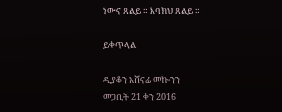ነውና ጸልይ ። እባክህ ጸልይ ።

ይቀጥላል

ዲያቆን አሸናፊ መኰንን
መጋቢት 21 ቀን 2016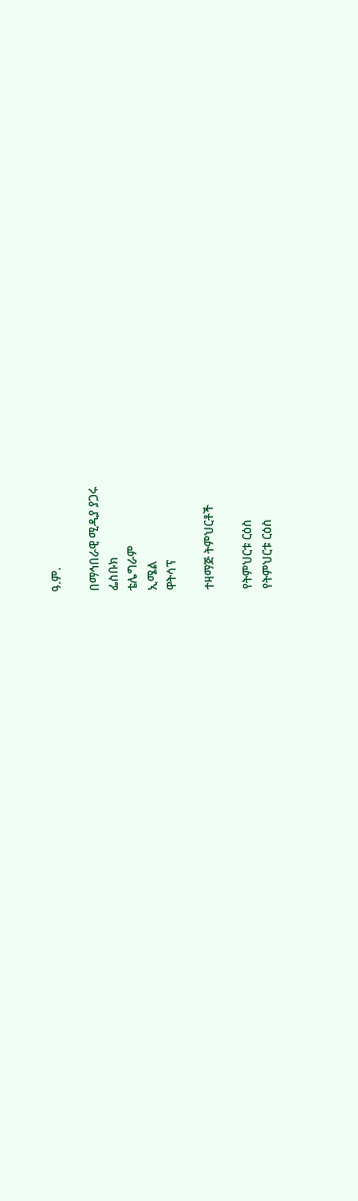ዓ.ም.

በማኅበራዊ ሚዲያ ያጋሩ
ፌስቡክ
ቴሌግራም
ኢሜል
ዋትሳፕ

ተዛማጅ ትምህርቶች

የትምህርቱ ርዕስ
የትምህርቱ ርዕስ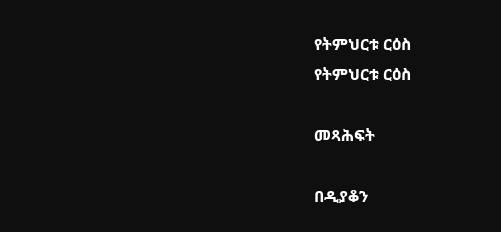የትምህርቱ ርዕስ
የትምህርቱ ርዕስ

መጻሕፍት

በዲያቆን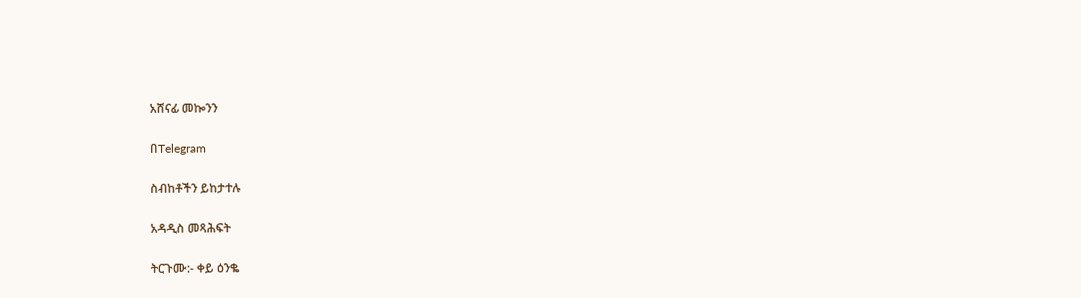አሸናፊ መኰንን

በTelegram

ስብከቶችን ይከታተሉ

አዳዲስ መጻሕፍት

ትርጉሙ:- ቀይ ዕንቈ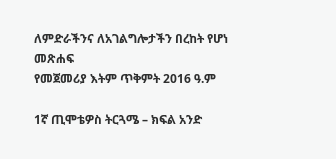ለምድራችንና ለአገልግሎታችን በረከት የሆነ መጽሐፍ
የመጀመሪያ እትም ጥቅምት 2016 ዓ.ም

1ኛ ጢሞቴዎስ ትርጓሜ – ክፍል አንድ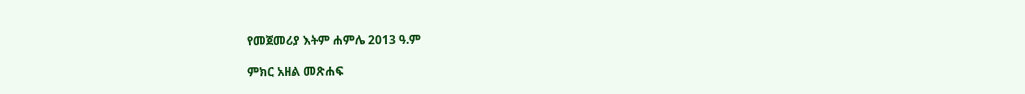የመጀመሪያ እትም ሐምሌ 2013 ዓ.ም

ምክር አዘል መጽሐፍ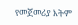የመጀመሪያ እትም